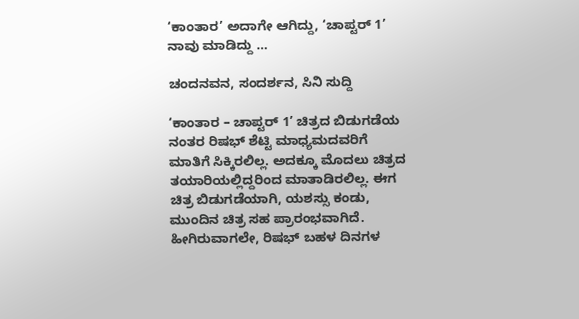‘ಕಾಂತಾರ’ ಅದಾಗೇ ಆಗಿದ್ದು, ‘ಚಾಪ್ಟರ್ 1’ ನಾವು ಮಾಡಿದ್ದು …

ಚಂದನವನ, ಸಂದರ್ಶನ, ಸಿನಿ ಸುದ್ದಿ

‘ಕಾಂತಾರ – ಚಾಪ್ಟರ್ 1’ ಚಿತ್ರದ ಬಿಡುಗಡೆಯ ನಂತರ ರಿಷಭ್‍ ಶೆಟ್ಟಿ ಮಾಧ್ಯಮದವರಿಗೆ ಮಾತಿಗೆ ಸಿಕ್ಕಿರಲಿಲ್ಲ. ಅದಕ್ಕೂ ಮೊದಲು ಚಿತ್ರದ ತಯಾರಿಯಲ್ಲಿದ್ದರಿಂದ ಮಾತಾಡಿರಲಿಲ್ಲ. ಈಗ ಚಿತ್ರ ಬಿಡುಗಡೆಯಾಗಿ, ಯಶಸ್ಸು ಕಂಡು, ಮುಂದಿನ ಚಿತ್ರ ಸಹ ಪ್ರಾರಂಭವಾಗಿದೆ. ಹೀಗಿರುವಾಗಲೇ, ರಿಷಭ್‍ ಬಹಳ ದಿನಗಳ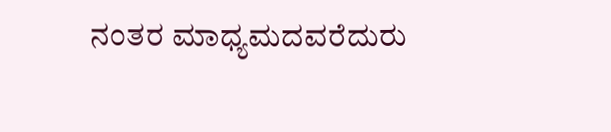ನಂತರ ಮಾಧ್ಯಮದವರೆದುರು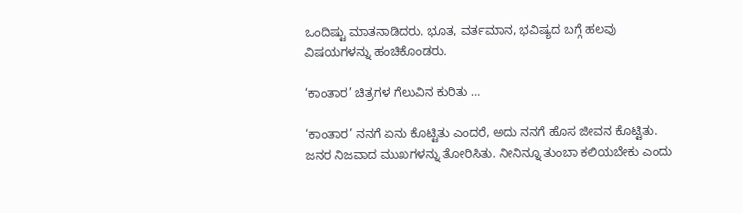ಒಂದಿಷ್ಟು ಮಾತನಾಡಿದರು. ಭೂತ, ವರ್ತಮಾನ, ಭವಿಷ್ಯದ ಬಗ್ಗೆ ಹಲವು ವಿಷಯಗಳನ್ನು ಹಂಚಿಕೊಂಡರು.

‘ಕಾಂತಾರ’ ಚಿತ್ರಗಳ ಗೆಲುವಿನ ಕುರಿತು …

‘ಕಾಂತಾರ’ ನನಗೆ ಏನು ಕೊಟ್ಟಿತು ಎಂದರೆ, ಅದು ನನಗೆ ಹೊಸ ಜೀವನ ಕೊಟ್ಟಿತು. ಜನರ ನಿಜವಾದ ಮುಖಗಳನ್ನು ತೋರಿಸಿತು. ನೀನಿನ್ನೂ ತುಂಬಾ ಕಲಿಯಬೇಕು ಎಂದು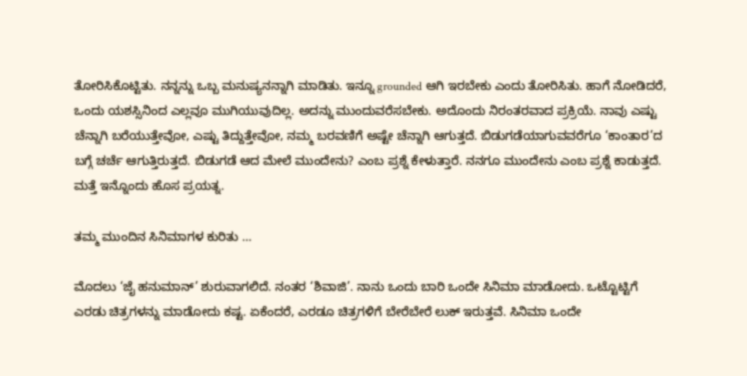ತೋರಿಸಿಕೊಟ್ಟಿತು. ನನ್ನನ್ನು ಒಬ್ಬ ಮನುಷ್ಯನನ್ನಾಗಿ ಮಾಡಿತು. ಇನ್ನೂ grounded ಆಗಿ ಇರಬೇಕು ಎಂದು ತೋರಿಸಿತು. ಹಾಗೆ ನೋಡಿದರೆ, ಒಂದು ಯಶಸ್ಸಿನಿಂದ ಎಲ್ಲವೂ ಮುಗಿಯುವುದಿಲ್ಲ. ಅದನ್ನು ಮುಂದುವರೆಸಬೇಕು. ಅದೊಂದು ನಿರಂತರವಾದ ಪ್ರಕ್ರಿಯೆ. ನಾವು ಎಷ್ಟು ಚೆನ್ನಾಗಿ ಬರೆಯುತ್ತೇವೋ, ಎಷ್ಟು ತಿದ್ದುತ್ತೇವೋ, ನಮ್ಮ ಬರವಣಿಗೆ ಅಷ್ಟೇ ಚೆನ್ನಾಗಿ ಆಗುತ್ತದೆ. ಬಿಡುಗಡೆಯಾಗುವವರೆಗೂ ‘ಕಾಂತಾರ’ದ ಬಗ್ಗೆ ಚರ್ಚೆ ಆಗುತ್ತಿರುತ್ತದೆ. ಬಿಡುಗಡೆ ಆದ ಮೇಲೆ ಮುಂದೇನು? ಎಂಬ ಪ್ರಶ್ನೆ ಕೇಳುತ್ತಾರೆ. ನನಗೂ ಮುಂದೇನು ಎಂಬ ಪ್ರಶ್ನೆ ಕಾಡುತ್ತದೆ. ಮತ್ತೆ ಇನ್ನೊಂದು ಹೊಸ ಪ್ರಯತ್ನ.

ತಮ್ಮ ಮುಂದಿನ ಸಿನಿಮಾಗಳ ಕುರಿತು …

ಮೊದಲು ‘ಜೈ ಹನುಮಾನ್’ ಶುರುವಾಗಲಿದೆ. ನಂತರ ‘ಶಿವಾಜಿ’. ನಾನು ಒಂದು ಬಾರಿ ಒಂದೇ ಸಿನಿಮಾ ಮಾಡೋದು. ಒಟ್ಟೊಟ್ಟಿಗೆ ಎರಡು ಚಿತ್ರಗಳನ್ನು ಮಾಡೋದು ಕಷ್ಟ. ಏಕೆಂದರೆ, ಎರಡೂ ಚಿತ್ರಗಳಿಗೆ ಬೇರೆಬೇರೆ ಲುಕ್‍ ಇರುತ್ತವೆ. ಸಿನಿಮಾ ಒಂದೇ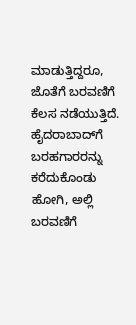ಮಾಡುತ್ತಿದ್ದರೂ, ಜೊತೆಗೆ ಬರವಣಿಗೆ ಕೆಲಸ ನಡೆಯುತ್ತಿದೆ. ಹೈದರಾಬಾದ್‍ಗೆ ಬರಹಗಾರರನ್ನು ಕರೆದುಕೊಂಡು ಹೋಗಿ, ಅಲ್ಲಿ ಬರವಣಿಗೆ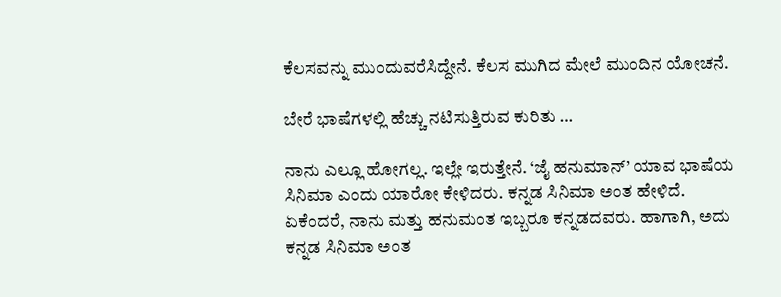ಕೆಲಸವನ್ನು ಮುಂದುವರೆಸಿದ್ದೇನೆ. ಕೆಲಸ ಮುಗಿದ ಮೇಲೆ ಮುಂದಿನ ಯೋಚನೆ.

ಬೇರೆ ಭಾಷೆಗಳಲ್ಲಿ ಹೆಚ್ಚು ನಟಿಸುತ್ತಿರುವ ಕುರಿತು …

ನಾನು ಎಲ್ಲೂ ಹೋಗಲ್ಲ. ಇಲ್ಲೇ ಇರುತ್ತೇನೆ. ‘ಜೈ ಹನುಮಾನ್‍’ ಯಾವ ಭಾಷೆಯ ಸಿನಿಮಾ ಎಂದು ಯಾರೋ ಕೇಳಿದರು. ಕನ್ನಡ ಸಿನಿಮಾ ಅಂತ ಹೇಳಿದೆ. ಏಕೆಂದರೆ, ನಾನು ಮತ್ತು ಹನುಮಂತ ಇಬ್ಬರೂ ಕನ್ನಡದವರು. ಹಾಗಾಗಿ, ಅದು ಕನ್ನಡ ಸಿನಿಮಾ ಅಂತ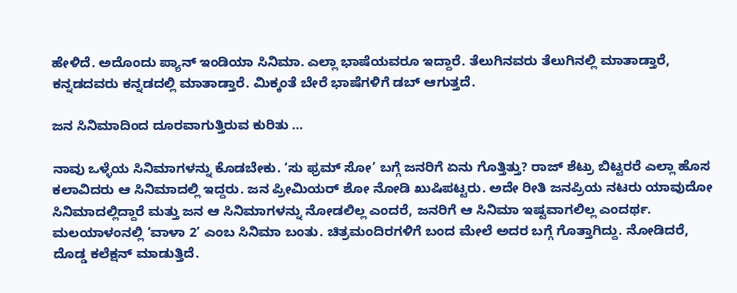ಹೇಳಿದೆ. ಅದೊಂದು ಪ್ಯಾನ್‍ ಇಂಡಿಯಾ ಸಿನಿಮಾ. ಎಲ್ಲಾ ಭಾಷೆಯವರೂ ಇದ್ದಾರೆ. ತೆಲುಗಿನವರು ತೆಲುಗಿನಲ್ಲಿ ಮಾತಾಡ್ತಾರೆ, ಕನ್ನಡದವರು ಕನ್ನಡದಲ್ಲಿ ಮಾತಾಡ್ತಾರೆ. ಮಿಕ್ಕಂತೆ ಬೇರೆ ಭಾಷೆಗಳಿಗೆ ಡಬ್‍ ಆಗುತ್ತದೆ.

ಜನ ಸಿನಿಮಾದಿಂದ ದೂರವಾಗುತ್ತಿರುವ ಕುರಿತು …

ನಾವು ಒಳ್ಳೆಯ ಸಿನಿಮಾಗಳನ್ನು ಕೊಡಬೇಕು. ‘ಸು ಫ್ರಮ್‍ ಸೋ’ ಬಗ್ಗೆ ಜನರಿಗೆ ಏನು ಗೊತ್ತಿತ್ತು? ರಾಜ್‍ ಶೆಟ್ರು ಬಿಟ್ಟರರೆ ಎಲ್ಲಾ ಹೊಸ ಕಲಾವಿದರು ಆ ಸಿನಿಮಾದಲ್ಲಿ ಇದ್ದರು. ಜನ ಪ್ರೀಮಿಯರ್ ಶೋ ನೋಡಿ ಖುಷಿಪಟ್ಟರು. ಅದೇ ರೀತಿ ಜನಪ್ರಿಯ ನಟರು ಯಾವುದೋ ಸಿನಿಮಾದಲ್ಲಿದ್ದಾರೆ ಮತ್ತು ಜನ ಆ ಸಿನಿಮಾಗಳನ್ನು ನೋಡಲಿಲ್ಲ ಎಂದರೆ, ಜನರಿಗೆ ಆ ಸಿನಿಮಾ ಇಷ್ಟವಾಗಲಿಲ್ಲ ಎಂದರ್ಥ. ಮಲಯಾಳಂನಲ್ಲಿ ‘ವಾಳಾ 2’ ಎಂಬ ಸಿನಿಮಾ ಬಂತು. ಚಿತ್ರಮಂದಿರಗಳಿಗೆ ಬಂದ ಮೇಲೆ ಅದರ ಬಗ್ಗೆ ಗೊತ್ತಾಗಿದ್ದು. ನೋಡಿದರೆ, ದೊಡ್ಡ ಕಲೆಕ್ಷನ್‍ ಮಾಡುತ್ತಿದೆ.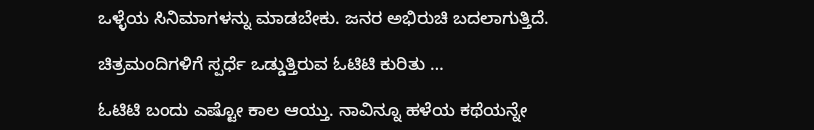ಒಳ್ಳೆಯ ಸಿನಿಮಾಗಳನ್ನು ಮಾಡಬೇಕು. ಜನರ ಅಭಿರುಚಿ ಬದಲಾಗುತ್ತಿದೆ.

ಚಿತ್ರಮಂದಿಗಳಿಗೆ ಸ್ಪರ್ಧೆ ಒಡ್ಡುತ್ತಿರುವ ಓಟಿಟಿ ಕುರಿತು …

ಓಟಿಟಿ ಬಂದು ಎಷ್ಟೋ ಕಾಲ ಆಯ್ತು. ನಾವಿನ್ನೂ ಹಳೆಯ ಕಥೆಯನ್ನೇ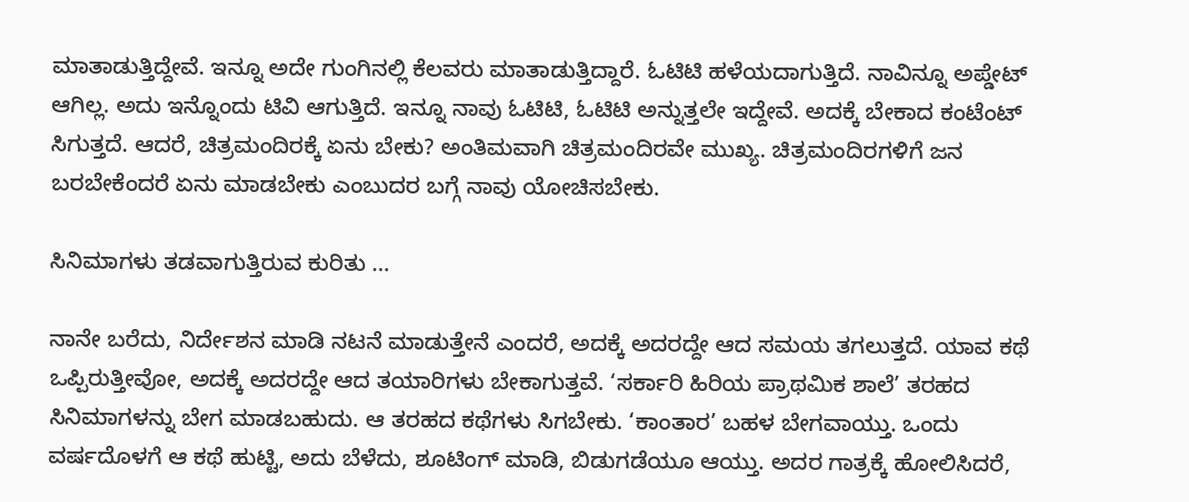ಮಾತಾಡುತ್ತಿದ್ದೇವೆ. ಇನ್ನೂ ಅದೇ ಗುಂಗಿನಲ್ಲಿ ಕೆಲವರು ಮಾತಾಡುತ್ತಿದ್ದಾರೆ. ಓಟಿಟಿ ಹಳೆಯದಾಗುತ್ತಿದೆ. ನಾವಿನ್ನೂ ಅಪ್ಡೇಟ್‍ ಆಗಿಲ್ಲ. ಅದು ಇನ್ನೊಂದು ಟಿವಿ ಆಗುತ್ತಿದೆ. ಇನ್ನೂ ನಾವು ಓಟಿಟಿ, ಓಟಿಟಿ ಅನ್ನುತ್ತಲೇ ಇದ್ದೇವೆ. ಅದಕ್ಕೆ ಬೇಕಾದ ಕಂಟೆಂಟ್‍ ಸಿಗುತ್ತದೆ. ಆದರೆ, ಚಿತ್ರಮಂದಿರಕ್ಕೆ ಏನು ಬೇಕು? ಅಂತಿಮವಾಗಿ ಚಿತ್ರಮಂದಿರವೇ ಮುಖ್ಯ. ಚಿತ್ರಮಂದಿರಗಳಿಗೆ ಜನ ಬರಬೇಕೆಂದರೆ ಏನು ಮಾಡಬೇಕು ಎಂಬುದರ ಬಗ್ಗೆ ನಾವು ಯೋಚಿಸಬೇಕು.

ಸಿನಿಮಾಗಳು ತಡವಾಗುತ್ತಿರುವ ಕುರಿತು …

ನಾನೇ ಬರೆದು, ನಿರ್ದೇಶನ ಮಾಡಿ ನಟನೆ ಮಾಡುತ್ತೇನೆ ಎಂದರೆ, ಅದಕ್ಕೆ ಅದರದ್ದೇ ಆದ ಸಮಯ ತಗಲುತ್ತದೆ. ಯಾವ ಕಥೆ ಒಪ್ಪಿರುತ್ತೀವೋ, ಅದಕ್ಕೆ ಅದರದ್ದೇ ಆದ ತಯಾರಿಗಳು ಬೇಕಾಗುತ್ತವೆ. ‘ಸರ್ಕಾರಿ ಹಿರಿಯ ಪ್ರಾಥಮಿಕ ಶಾಲೆ’ ತರಹದ ಸಿನಿಮಾಗಳನ್ನು ಬೇಗ ಮಾಡಬಹುದು. ಆ ತರಹದ ಕಥೆಗಳು ಸಿಗಬೇಕು. ‘ಕಾಂತಾರ’ ಬಹಳ ಬೇಗವಾಯ್ತು. ಒಂದು ವರ್ಷದೊಳಗೆ ಆ ಕಥೆ ಹುಟ್ಟಿ, ಅದು ಬೆಳೆದು, ಶೂಟಿಂಗ್ ಮಾಡಿ, ಬಿಡುಗಡೆಯೂ ಆಯ್ತು. ಅದರ ಗಾತ್ರಕ್ಕೆ ಹೋಲಿಸಿದರೆ,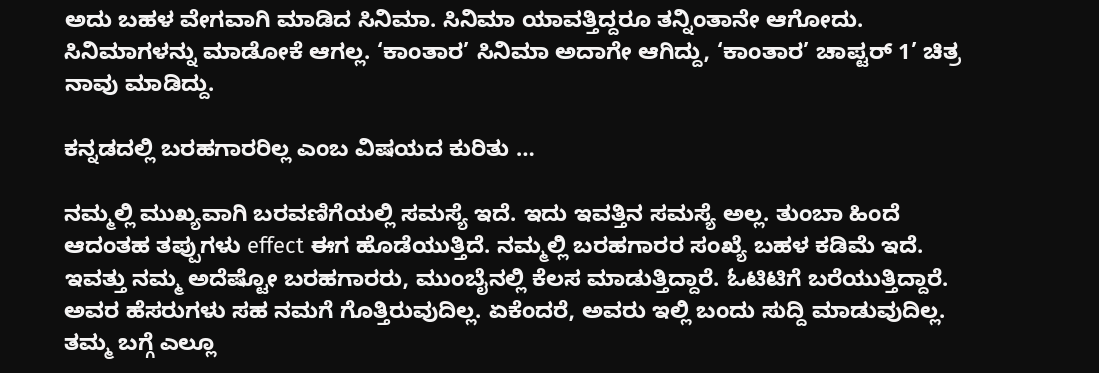ಅದು ಬಹಳ ವೇಗವಾಗಿ ಮಾಡಿದ ಸಿನಿಮಾ. ಸಿನಿಮಾ ಯಾವತ್ತಿದ್ದರೂ ತನ್ನಿಂತಾನೇ ಆಗೋದು. ಸಿನಿಮಾಗಳನ್ನು ಮಾಡೋಕೆ ಆಗಲ್ಲ. ‘ಕಾಂತಾರ’ ಸಿನಿಮಾ ಅದಾಗೇ ಆಗಿದ್ದು, ‘ಕಾಂತಾರ’ ಚಾಪ್ಟರ್ 1’ ಚಿತ್ರ ನಾವು ಮಾಡಿದ್ದು.

ಕನ್ನಡದಲ್ಲಿ ಬರಹಗಾರರಿಲ್ಲ ಎಂಬ ವಿಷಯದ ಕುರಿತು …

ನಮ್ಮಲ್ಲಿ ಮುಖ್ಯವಾಗಿ ಬರವಣಿಗೆಯಲ್ಲಿ ಸಮಸ್ಯೆ ಇದೆ. ಇದು ಇವತ್ತಿನ ಸಮಸ್ಯೆ ಅಲ್ಲ. ತುಂಬಾ ಹಿಂದೆ ಆದಂತಹ ತಪ್ಪುಗಳು effect ಈಗ ಹೊಡೆಯುತ್ತಿದೆ. ನಮ್ಮಲ್ಲಿ ಬರಹಗಾರರ ಸಂಖ್ಯೆ ಬಹಳ ಕಡಿಮೆ ಇದೆ. ಇವತ್ತು ನಮ್ಮ ಅದೆಷ್ಟೋ ಬರಹಗಾರರು, ಮುಂಬೈನಲ್ಲಿ ಕೆಲಸ ಮಾಡುತ್ತಿದ್ದಾರೆ. ಓಟಿಟಿಗೆ ಬರೆಯುತ್ತಿದ್ದಾರೆ. ಅವರ ಹೆಸರುಗಳು ಸಹ ನಮಗೆ ಗೊತ್ತಿರುವುದಿಲ್ಲ. ಏಕೆಂದರೆ, ಅವರು ಇಲ್ಲಿ ಬಂದು ಸುದ್ದಿ ಮಾಡುವುದಿಲ್ಲ. ತಮ್ಮ ಬಗ್ಗೆ ಎಲ್ಲೂ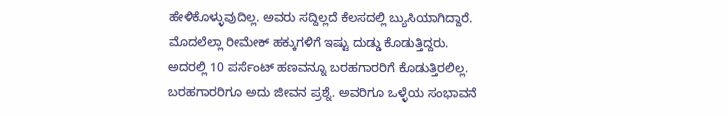ಹೇಳಿಕೊಳ್ಳುವುದಿಲ್ಲ. ಅವರು ಸದ್ದಿಲ್ಲದೆ ಕೆಲಸದಲ್ಲಿ ಬ್ಯುಸಿಯಾಗಿದ್ದಾರೆ. ಮೊದಲೆಲ್ಲಾ ರೀಮೇಕ್‍ ಹಕ್ಕುಗಳಿಗೆ ಇಷ್ಟು ದುಡ್ಡು ಕೊಡುತ್ತಿದ್ದರು. ಅದರಲ್ಲಿ 10 ಪರ್ಸೆಂಟ್‍ ಹಣವನ್ನೂ ಬರಹಗಾರರಿಗೆ ಕೊಡುತ್ತಿರಲಿಲ್ಲ. ಬರಹಗಾರರಿಗೂ ಅದು ಜೀವನ ಪ್ರಶ್ನೆ. ಅವರಿಗೂ ಒಳ್ಳೆಯ ಸಂಭಾವನೆ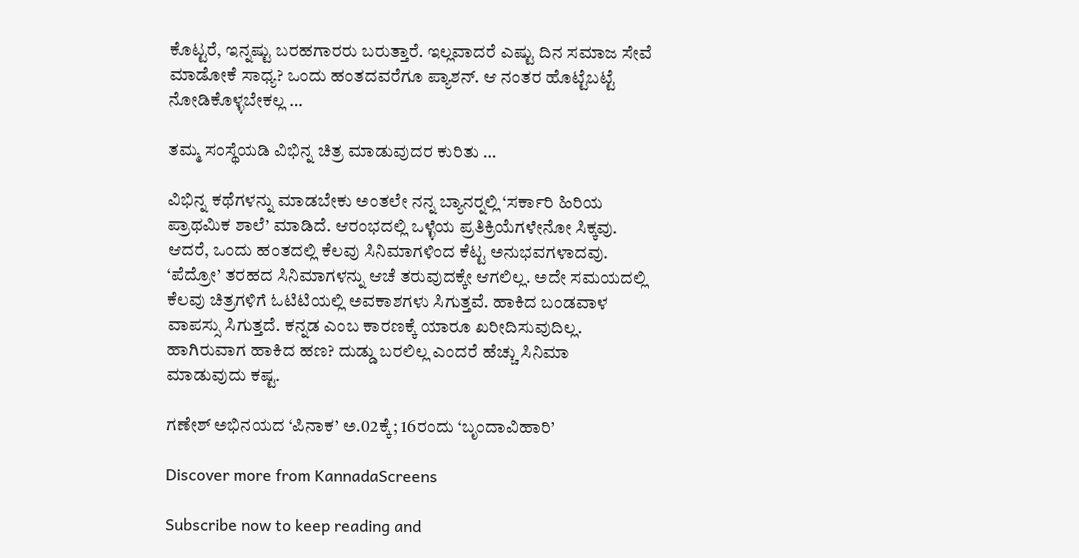ಕೊಟ್ಟರೆ, ಇನ್ನಷ್ಟು ಬರಹಗಾರರು ಬರುತ್ತಾರೆ. ಇಲ್ಲವಾದರೆ ಎಷ್ಟು ದಿನ ಸಮಾಜ ಸೇವೆ ಮಾಡೋಕೆ ಸಾಧ್ಯ? ಒಂದು ಹಂತದವರೆಗೂ ಪ್ಯಾಶನ್‍. ಆ ನಂತರ ಹೊಟ್ಟೆಬಟ್ಟೆ ನೋಡಿಕೊಳ್ಳಬೇಕಲ್ಲ …

ತಮ್ಮ ಸಂಸ್ಥೆಯಡಿ ವಿಭಿನ್ನ ಚಿತ್ರ ಮಾಡುವುದರ ಕುರಿತು …

ವಿಭಿನ್ನ ಕಥೆಗಳನ್ನು ಮಾಡಬೇಕು ಅಂತಲೇ ನನ್ನ ಬ್ಯಾನರ್‍ನಲ್ಲಿ ‘ಸರ್ಕಾರಿ ಹಿರಿಯ ಪ್ರಾಥಮಿಕ ಶಾಲೆ’ ಮಾಡಿದೆ. ಆರಂಭದಲ್ಲಿ ಒಳ್ಳೆಯ ಪ್ರತಿಕ್ರಿಯೆಗಳೇನೋ ಸಿಕ್ಕವು. ಆದರೆ, ಒಂದು ಹಂತದಲ್ಲಿ ಕೆಲವು ಸಿನಿಮಾಗಳಿಂದ ಕೆಟ್ಟ ಅನುಭವಗಳಾದವು. ‘ಪೆದ್ರೋ’ ತರಹದ ಸಿನಿಮಾಗಳನ್ನು ಆಚೆ ತರುವುದಕ್ಕೇ ಆಗಲಿಲ್ಲ. ಅದೇ ಸಮಯದಲ್ಲಿ ಕೆಲವು ಚಿತ್ರಗಳಿಗೆ ಓಟಿಟಿಯಲ್ಲಿ ಅವಕಾಶಗಳು ಸಿಗುತ್ತವೆ. ಹಾಕಿದ ಬಂಡವಾಳ ವಾಪಸ್ಸು ಸಿಗುತ್ತದೆ. ಕನ್ನಡ ಎಂಬ ಕಾರಣಕ್ಕೆ ಯಾರೂ ಖರೀದಿಸುವುದಿಲ್ಲ. ಹಾಗಿರುವಾಗ ಹಾಕಿದ ಹಣ? ದುಡ್ಡು ಬರಲಿಲ್ಲ ಎಂದರೆ ಹೆಚ್ಚು ಸಿನಿಮಾ ಮಾಡುವುದು ಕಷ್ಟ.

ಗಣೇಶ್‍ ಅಭಿನಯದ ‘ಪಿನಾಕ’ ಅ.02ಕ್ಕೆ; 16ರಂದು ‘ಬೃಂದಾವಿಹಾರಿ’

Discover more from KannadaScreens

Subscribe now to keep reading and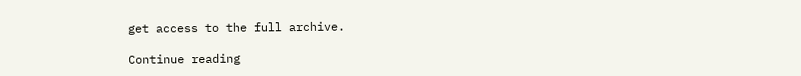get access to the full archive.

Continue reading